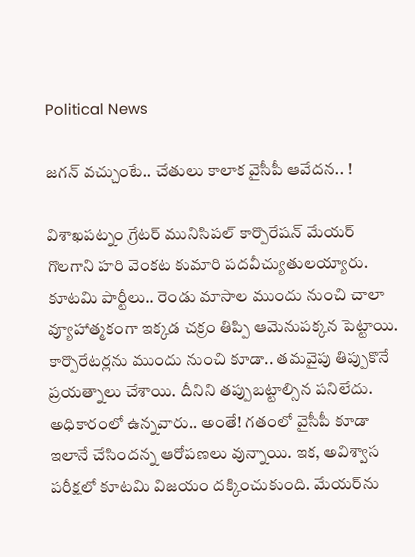Political News

జ‌గ‌న్ వ‌చ్చుంటే.. చేతులు కాలాక వైసీపీ ఆవేద‌న‌.. !

విశాఖ‌ప‌ట్నం గ్రేట‌ర్ మునిసిప‌ల్ కార్పొరేష‌న్ మేయ‌ర్ గొలగాని హ‌రి వెంక‌ట కుమారి ప‌ద‌వీచ్యుతుల‌య్యారు. కూట‌మి పార్టీలు.. రెండు మాసాల ముందు నుంచి చాలా వ్యూహాత్మ‌కంగా ఇక్క‌డ చ‌క్రం తిప్పి ఆమెనుప‌క్క‌న పెట్టాయి. కార్పొరేట‌ర్ల‌ను ముందు నుంచి కూడా.. త‌మ‌వైపు తిప్పుకొనే ప్ర‌య‌త్నాలు చేశాయి. దీనిని త‌ప్పుబ‌ట్టాల్సిన ప‌నిలేదు. అధికారంలో ఉన్న‌వారు.. అంతే! గ‌తంలో వైసీపీ కూడా ఇలానే చేసింద‌న్న ఆరోప‌ణ‌లు వున్నాయి. ఇక‌, అవిశ్వాస ప‌రీక్ష‌లో కూట‌మి విజ‌యం ద‌క్కించుకుంది. మేయ‌ర్‌ను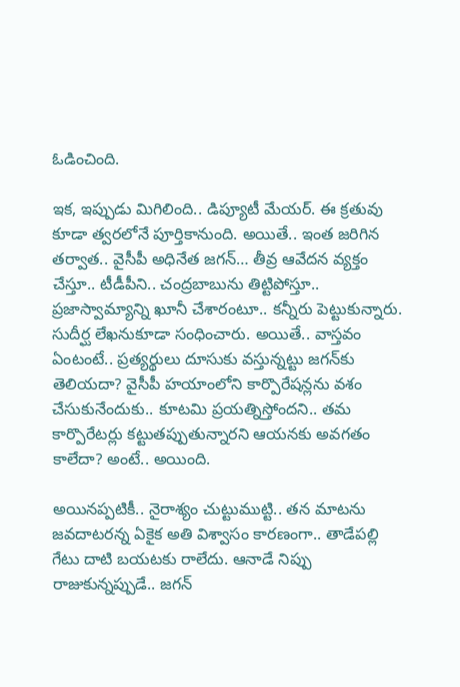ఓడించింది.

ఇక‌, ఇప్పుడు మిగిలింది.. డిప్యూటీ మేయ‌ర్‌. ఈ క్ర‌తువు కూడా త్వ‌ర‌లోనే పూర్తికానుంది. అయితే.. ఇంత జ‌రిగిన త‌ర్వాత‌.. వైసీపీ అధినేత జ‌గ‌న్‌… తీవ్ర ఆవేద‌న వ్య‌క్తం చేస్తూ.. టీడీపీని.. చంద్ర‌బాబును తిట్టిపోస్తూ.. ప్ర‌జాస్వామ్యాన్ని ఖూనీ చేశారంటూ.. క‌న్నీరు పెట్టుకున్నారు. సుదీర్ఘ లేఖ‌నుకూడా సంధించారు. అయితే.. వాస్త‌వం ఏంటంటే.. ప్ర‌త్య‌ర్థులు దూసుకు వ‌స్తున్న‌ట్టు జ‌గ‌న్‌కు తెలియ‌దా? వైసీపీ హ‌యాంలోని కార్పొరేష‌న్ల‌ను వ‌శం చేసుకునేందుకు.. కూట‌మి ప్ర‌య‌త్నిస్తోంద‌ని.. త‌మ కార్పొరేట‌ర్లు క‌ట్టుత‌ప్పుతున్నార‌ని ఆయ‌న‌కు అవ‌గ‌తం కాలేదా? అంటే.. అయింది.

అయిన‌ప్ప‌టికీ.. నైరాశ్యం చుట్టుముట్టి.. త‌న మాట‌ను జ‌వ‌దాట‌ర‌న్న ఏకైక అతి విశ్వాసం కార‌ణంగా.. తాడేప‌ల్లి గేటు దాటి బ‌యట‌కు రాలేదు. ఆనాడే నిప్పు రాజుకున్న‌ప్పుడే.. జ‌గ‌న్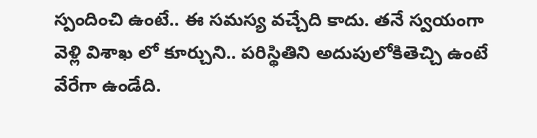స్పందించి ఉంటే.. ఈ స‌మ‌స్య వ‌చ్చేది కాదు. త‌నే స్వ‌యంగా వెళ్లి విశాఖ లో కూర్చుని.. ప‌రిస్థితిని అదుపులోకితెచ్చి ఉంటే వేరేగా ఉండేది.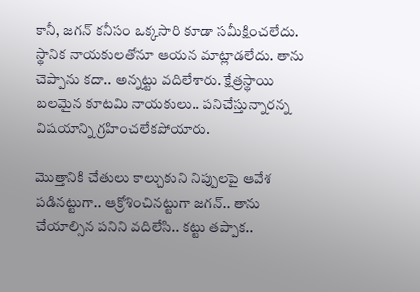కానీ, జ‌గ‌న్ క‌నీసం ఒక్క‌సారి కూడా స‌మీక్షించ‌లేదు. స్థానిక నాయ‌కుల‌తోనూ ఆయ‌న మాట్లాడ‌లేదు. తాను చెప్పాను క‌దా.. అన్న‌ట్టు వ‌దిలేశారు. క్షేత్ర‌స్థాయి బ‌ల‌మైన కూట‌మి నాయ‌కులు.. ప‌నిచేస్తున్నార‌న్న విష‌యాన్ని గ్ర‌హించ‌లేక‌పోయారు.

మొత్తానికి చేతులు కాల్చుకుని నిప్పుల‌పై ఆవేశ ప‌డిన‌ట్టుగా.. ఆక్రోశించిన‌ట్టుగా జ‌గ‌న్‌.. తాను చేయాల్సిన ప‌నిని వ‌దిలేసి.. క‌ట్టు త‌ప్పాక‌..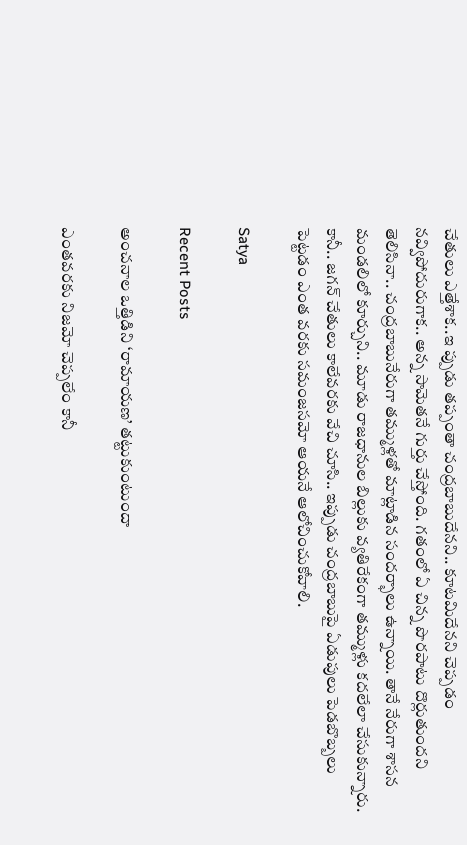చేతులు ఎత్తేశాక‌..ఇ ప్పుడు త‌ప్పంతా చంద్ర‌బాబుదేన‌ని.. కూట‌మిదేన‌ని చెప్ప‌డం న‌వ్విపోదురుగాక‌.. అన్న సామెత‌నే గుర్తు చేస్తోంది. గ‌తంలో ఏ చిన్న పొర‌పాటు దొర్లుతుంద‌ని తెలిసినా.. చంద్ర‌బాబునేరుగా త‌మ్ముళ్ల‌తో మాట్లాడిన సంద‌ర్భాలు ఉన్నాయి. తానే నేరుగా శాస‌న మండ‌లిలో కూర్చుని.. మూడు రాజ‌ధానుల బిల్లుకు వ్య‌తిరేకంగా త‌మ్ముళ్లు క‌ద‌లేలా చేసుకున్నారు. కానీ.. జ‌గ‌న్ చేతులు కాలేవ‌ర‌కు వేచి చూసి.. ఇప్పుడు చంద్ర‌బాబుపై ఏడుపులు పెడ‌బొబ్బ‌లు పెట్ట‌డం ఎంత వ‌ర‌కు స‌మంజ‌స‌మో ఆయ‌నే ఆలోచించుకోవాలి.

Satya

Recent Posts

అంచనాల ఒత్తిడిని ‘రామాయణ’ తట్టుకుంటుందా

ఎంతవరకు నిజమో చెప్పలేం కానీ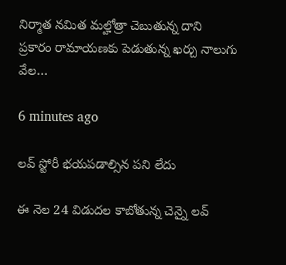నిర్మాత నమిత మల్హోత్రా చెబుతున్న దాని ప్రకారం రామాయణకు పెడుతున్న ఖర్చు నాలుగు వేల…

6 minutes ago

లవ్ స్టోరీ భయపడాల్సిన పని లేదు

ఈ నెల 24 విడుదల కాబోతున్న చెన్నై లవ్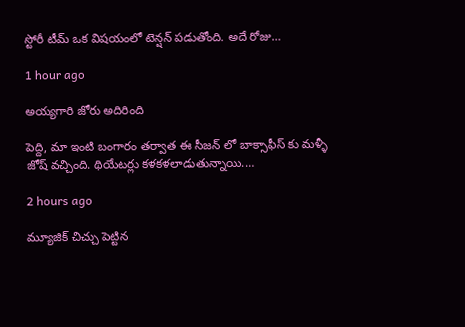స్టోరీ టీమ్ ఒక విషయంలో టెన్షన్ పడుతోంది. అదే రోజు…

1 hour ago

అయ్యగారి జోరు అదిరింది

పెద్ది, మా ఇంటి బంగారం తర్వాత ఈ సీజన్ లో బాక్సాఫీస్ కు మళ్ళీ జోష్ వచ్చింది. థియేటర్లు కళకళలాడుతున్నాయి.…

2 hours ago

మ్యూజిక్ చిచ్చు పెట్టిన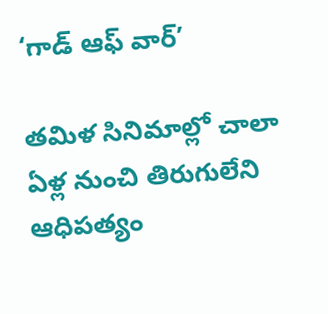‘గాడ్ ఆఫ్ వార్’

తమిళ సినిమాల్లో చాలా ఏళ్ల నుంచి తిరుగులేని ఆధిపత్యం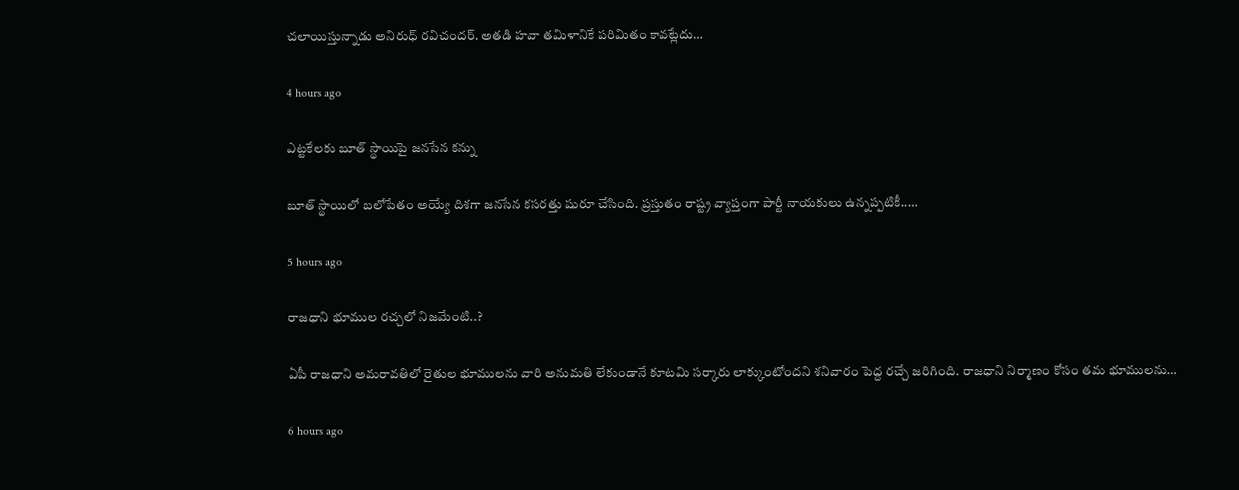చలాయిస్తున్నాడు అనిరుధ్ రవిచందర్. అతడి హవా తమిళానికే పరిమితం కావట్లేదు…

4 hours ago

ఎట్టకేలకు బూత్ స్థాయిపై జనసేన కన్ను

బూత్ స్థాయిలో బ‌లోపేతం అయ్యే దిశ‌గా జ‌న‌సేన క‌స‌ర‌త్తు షురూ చేసింది. ప్ర‌స్తుతం రాష్ట్ర వ్యాప్తంగా పార్టీ నాయ‌కులు ఉన్న‌ప్ప‌టికీ..…

5 hours ago

రాజధాని భూముల రచ్చలో నిజమేంటి..?

ఏపీ రాజధాని అమరావతిలో రైతుల భూములను వారి అనుమతి లేకుండానే కూటమి సర్కారు లాక్కుంటోందని శనివారం పెద్ద రచ్చే జరిగింది. రాజధాని నిర్మాణం కోసం తమ భూములను…

6 hours ago